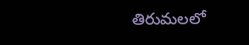తిరుమలలో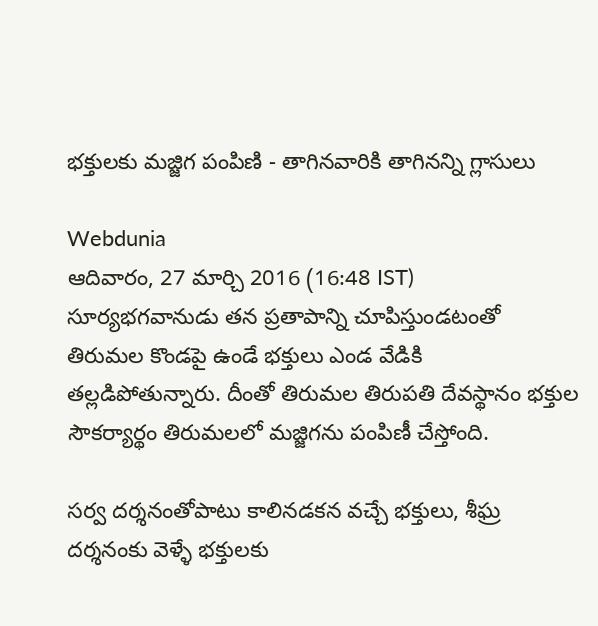భక్తులకు మజ్జిగ పంపిణి - తాగినవారికి తాగినన్ని గ్లాసులు

Webdunia
ఆదివారం, 27 మార్చి 2016 (16:48 IST)
సూర్యభగవానుడు తన ప్రతాపాన్ని చూపిస్తుండటంతో తిరుమల కొండపై ఉండే భక్తులు ఎండ వేడికి తల్లడిపోతున్నారు. దీంతో తిరుమల తిరుపతి దేవస్థానం భక్తుల సౌకర్యార్థం తిరుమలలో మజ్జిగను పంపిణీ చేస్తోంది.

సర్వ దర్శనంతోపాటు కాలినడకన వచ్చే భక్తులు, శీఘ్ర దర్శనంకు వెళ్ళే భక్తులకు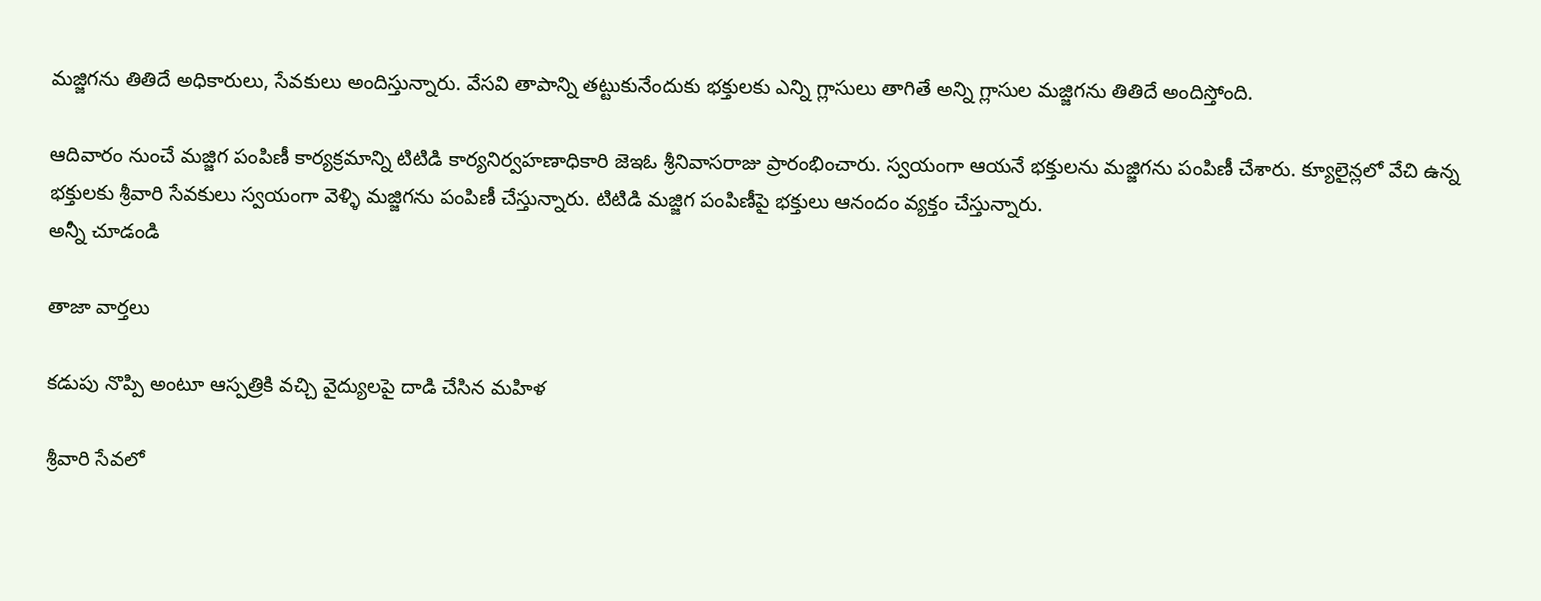మజ్జిగను తితిదే అధికారులు, సేవకులు అందిస్తున్నారు. వేసవి తాపాన్ని తట్టుకునేందుకు భక్తులకు ఎన్ని గ్లాసులు తాగితే అన్ని గ్లాసుల మజ్జిగను తితిదే అందిస్తోంది.

ఆదివారం నుంచే మజ్జిగ పంపిణీ కార్యక్రమాన్ని టిటిడి కార్యనిర్వహణాధికారి జెఇఓ శ్రీనివాసరాజు ప్రారంభించారు. స్వయంగా ఆయనే భక్తులను మజ్జిగను పంపిణీ చేశారు. క్యూలైన్లలో వేచి ఉన్న భక్తులకు శ్రీవారి సేవకులు స్వయంగా వెళ్ళి మజ్జిగను పంపిణీ చేస్తున్నారు. టిటిడి మజ్జిగ పంపిణీపై భక్తులు ఆనందం వ్యక్తం చేస్తున్నారు.
అన్నీ చూడండి

తాజా వార్తలు

కడుపు నొప్పి అంటూ ఆస్పత్రికి వచ్చి వైద్యులపై దాడి చేసిన మహిళ

శ్రీవారి సేవలో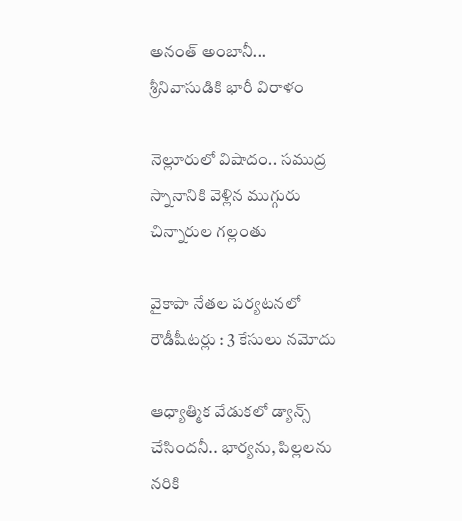అనంత్ అంబానీ... శ్రీనివాసుడికి భారీ విరాళం

నెల్లూరులో విషాదం.. సముద్ర స్నానానికి వెళ్లిన ముగ్గురు చిన్నారుల గల్లంతు

వైకాపా నేతల పర్యటనలో రౌడీషీటర్లు : 3 కేసులు నమోదు

ఆధ్యాత్మిక వేడుకలో డ్యాన్స్ చేసిందనీ.. భార్యను, పిల్లలను నరికి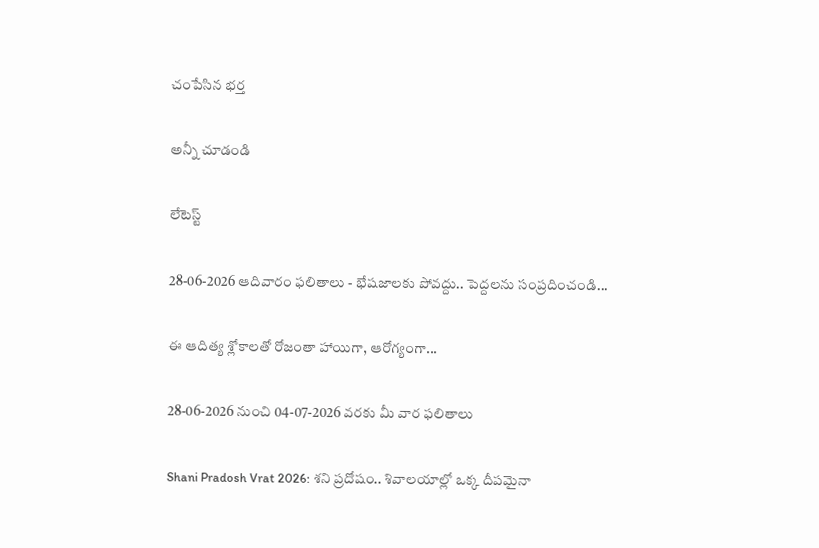చంపేసిన భర్త

అన్నీ చూడండి

లేటెస్ట్

28-06-2026 ఆదివారం ఫలితాలు - భేషజాలకు పోవద్దు.. పెద్దలను సంప్రదించండి...

ఈ ఆదిత్య శ్లోకాలతో రోజంతా హాయిగా, ఆరోగ్యంగా...

28-06-2026 నుంచి 04-07-2026 వరకు మీ వార ఫలితాలు

Shani Pradosh Vrat 2026: శని ప్రదోషం.. శివాలయాల్లో ఒక్క దీపమైనా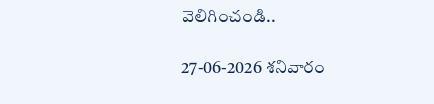వెలిగించండి..

27-06-2026 శనివారం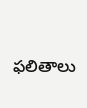ఫలితాలు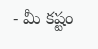- మీ కష్టం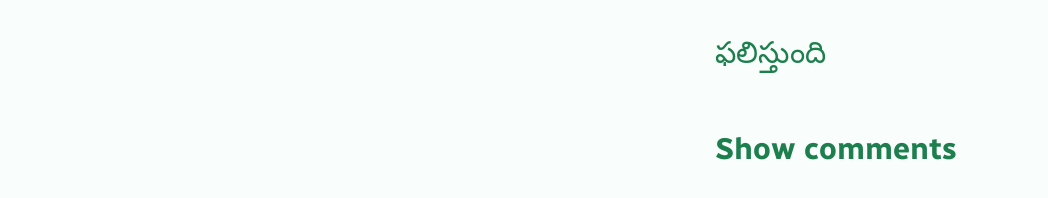ఫలిస్తుంది

Show comments